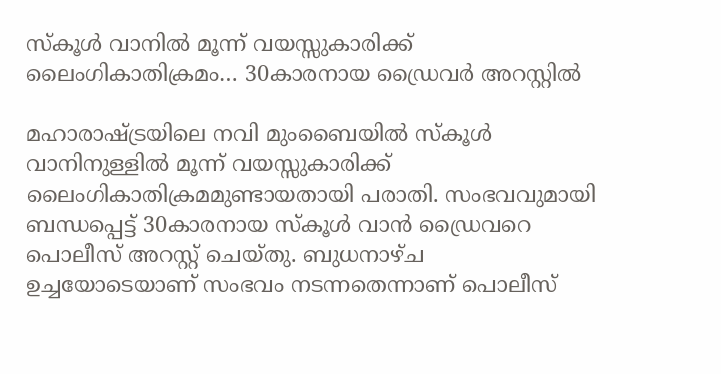സ്കൂൾ വാനിൽ മൂന്ന് വയസ്സുകാരിക്ക് ലൈംഗികാതിക്രമം… 30കാരനായ ഡ്രൈവർ അറസ്റ്റിൽ

മഹാരാഷ്ട്രയിലെ നവി മുംബൈയിൽ സ്കൂൾ വാനിനുള്ളിൽ മൂന്ന് വയസ്സുകാരിക്ക് ലൈംഗികാതിക്രമമുണ്ടായതായി പരാതി. സംഭവവുമായി ബന്ധപ്പെട്ട് 30കാരനായ സ്കൂൾ വാൻ ഡ്രൈവറെ പൊലീസ് അറസ്റ്റ് ചെയ്തു. ബുധനാഴ്ച ഉച്ചയോടെയാണ് സംഭവം നടന്നതെന്നാണ് പൊലീസ്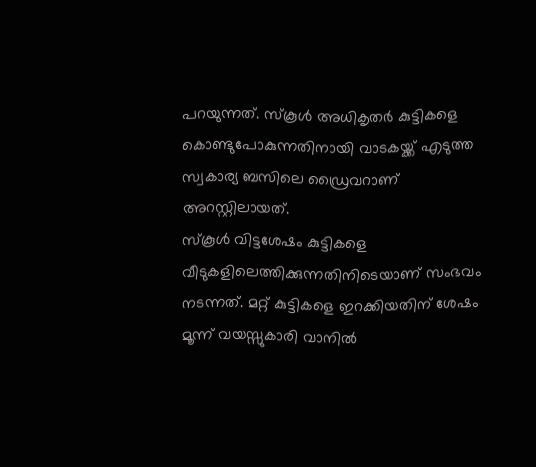പറയുന്നത്. സ്കൂൾ അധികൃതർ കുട്ടികളെ കൊണ്ടുപോകുന്നതിനായി വാടകയ്ക്ക് എടുത്ത സ്വകാര്യ ബസിലെ ഡ്രൈവറാണ് അറസ്റ്റിലായത്.
സ്കൂൾ വിട്ടശേഷം കുട്ടികളെ വീടുകളിലെത്തിക്കുന്നതിനിടെയാണ് സംഭവം നടന്നത്. മറ്റ് കുട്ടികളെ ഇറക്കിയതിന് ശേഷം മൂന്ന് വയസ്സുകാരി വാനിൽ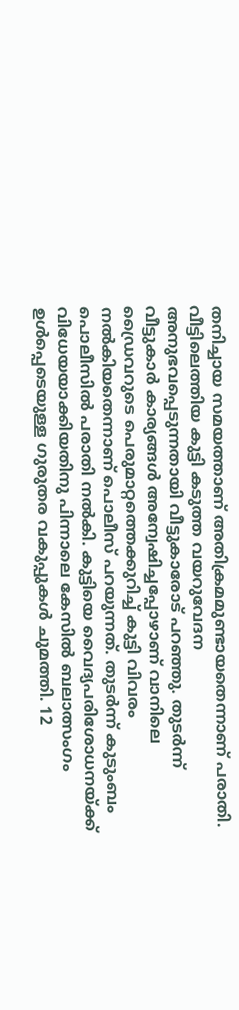തനിച്ചായ സമയത്താണ് അതിക്രമമുണ്ടായതെന്നാണ് പരാതി. വീട്ടിലെത്തിയ കുട്ടി കടുത്ത വയറുവേദന അനുഭവപ്പെടുന്നതായി വീട്ടുകാരോട് പറഞ്ഞു. തുടർന്ന് വീട്ടുകാർ കാര്യങ്ങൾ അന്വേഷിച്ചപ്പോഴാണ് വാനിലെ ഡ്രൈവറുടെ പെരുമാറ്റത്തെക്കുറിച്ച് കുട്ടി വിവരം നൽകിയതെന്നാണ് പൊലീസ് പറയുന്നത്. തുടർന്ന് കുടുംബം പൊലീസിൽ പരാതി നൽകി. കുട്ടിയെ വൈദ്യപരിശോധനയ്ക്ക് വിധേയയാക്കിയതിനു പിന്നാലെ കേസിൽ ബലാത്സംഗം ഉൾപ്പെടെയുള്ള ഗുരുതര വകുപ്പുകൾ ചുമത്തി. 12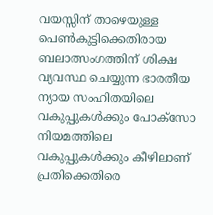വയസ്സിന് താഴെയുള്ള പെൺകുട്ടിക്കെതിരായ ബലാത്സംഗത്തിന് ശിക്ഷ വ്യവസ്ഥ ചെയ്യുന്ന ഭാരതീയ ന്യായ സംഹിതയിലെ വകുപ്പുകൾക്കും പോക്സോ നിയമത്തിലെ വകുപ്പുകൾക്കും കീഴിലാണ് പ്രതിക്കെതിരെ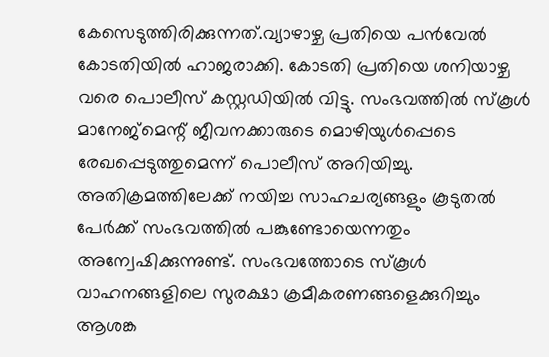കേസെടുത്തിരിക്കുന്നത്.വ്യാഴാഴ്ച പ്രതിയെ പൻവേൽ കോടതിയിൽ ഹാജരാക്കി. കോടതി പ്രതിയെ ശനിയാഴ്ച വരെ പൊലീസ് കസ്റ്റഡിയിൽ വിട്ടു. സംഭവത്തിൽ സ്കൂൾ മാനേജ്മെന്റ് ജീവനക്കാരുടെ മൊഴിയുൾപ്പെടെ രേഖപ്പെടുത്തുമെന്ന് പൊലീസ് അറിയിച്ചു.
അതിക്രമത്തിലേക്ക് നയിച്ച സാഹചര്യങ്ങളും കൂടുതൽ പേർക്ക് സംഭവത്തിൽ പങ്കുണ്ടോയെന്നതും അന്വേഷിക്കുന്നുണ്ട്. സംഭവത്തോടെ സ്കൂൾ വാഹനങ്ങളിലെ സുരക്ഷാ ക്രമീകരണങ്ങളെക്കുറിച്ചും ആശങ്ക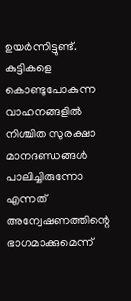ഉയർന്നിട്ടുണ്ട്. കുട്ടികളെ കൊണ്ടുപോകുന്ന വാഹനങ്ങളിൽ നിശ്ചിത സുരക്ഷാ മാനദണ്ഡങ്ങൾ പാലിച്ചിരുന്നോ എന്നത് അന്വേഷണത്തിന്റെ ഭാഗമാക്കുമെന്ന്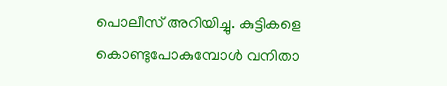പൊലീസ് അറിയിച്ചു. കുട്ടികളെ കൊണ്ടുപോകുമ്പോൾ വനിതാ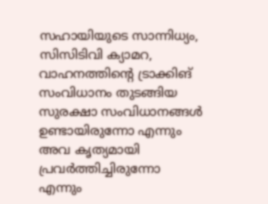സഹായിയുടെ സാന്നിധ്യം, സിസിടിവി ക്യാമറ, വാഹനത്തിന്റെ ട്രാക്കിങ് സംവിധാനം തുടങ്ങിയ സുരക്ഷാ സംവിധാനങ്ങൾ ഉണ്ടായിരുന്നോ എന്നും അവ കൃത്യമായി പ്രവർത്തിച്ചിരുന്നോ എന്നും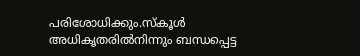പരിശോധിക്കും.സ്കൂൾ അധികൃതരിൽനിന്നും ബന്ധപ്പെട്ട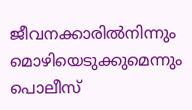ജീവനക്കാരിൽനിന്നും മൊഴിയെടുക്കുമെന്നും പൊലീസ്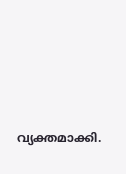വ്യക്തമാക്കി.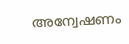അന്വേഷണം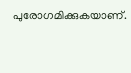പുരോഗമിക്കുകയാണ്.